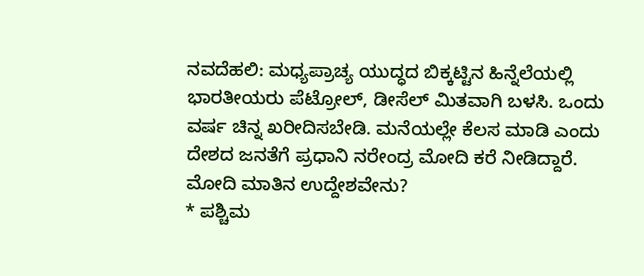ನವದೆಹಲಿ: ಮಧ್ಯಪ್ರಾಚ್ಯ ಯುದ್ಧದ ಬಿಕ್ಕಟ್ಟಿನ ಹಿನ್ನೆಲೆಯಲ್ಲಿ ಭಾರತೀಯರು ಪೆಟ್ರೋಲ್, ಡೀಸೆಲ್ ಮಿತವಾಗಿ ಬಳಸಿ. ಒಂದು ವರ್ಷ ಚಿನ್ನ ಖರೀದಿಸಬೇಡಿ. ಮನೆಯಲ್ಲೇ ಕೆಲಸ ಮಾಡಿ ಎಂದು ದೇಶದ ಜನತೆಗೆ ಪ್ರಧಾನಿ ನರೇಂದ್ರ ಮೋದಿ ಕರೆ ನೀಡಿದ್ದಾರೆ.
ಮೋದಿ ಮಾತಿನ ಉದ್ದೇಶವೇನು?
* ಪಶ್ಚಿಮ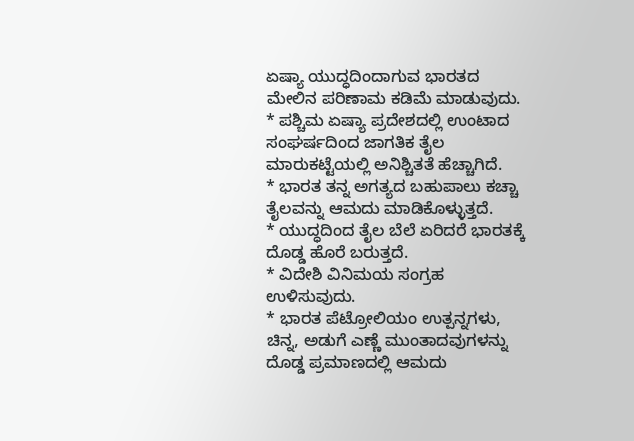ಏಷ್ಯಾ ಯುದ್ಧದಿಂದಾಗುವ ಭಾರತದ ಮೇಲಿನ ಪರಿಣಾಮ ಕಡಿಮೆ ಮಾಡುವುದು.
* ಪಶ್ಚಿಮ ಏಷ್ಯಾ ಪ್ರದೇಶದಲ್ಲಿ ಉಂಟಾದ ಸಂಘರ್ಷದಿಂದ ಜಾಗತಿಕ ತೈಲ ಮಾರುಕಟ್ಟೆಯಲ್ಲಿ ಅನಿಶ್ಚಿತತೆ ಹೆಚ್ಚಾಗಿದೆ.
* ಭಾರತ ತನ್ನ ಅಗತ್ಯದ ಬಹುಪಾಲು ಕಚ್ಚಾ ತೈಲವನ್ನು ಆಮದು ಮಾಡಿಕೊಳ್ಳುತ್ತದೆ.
* ಯುದ್ಧದಿಂದ ತೈಲ ಬೆಲೆ ಏರಿದರೆ ಭಾರತಕ್ಕೆ ದೊಡ್ಡ ಹೊರೆ ಬರುತ್ತದೆ.
* ವಿದೇಶಿ ವಿನಿಮಯ ಸಂಗ್ರಹ ಉಳಿಸುವುದು.
* ಭಾರತ ಪೆಟ್ರೋಲಿಯಂ ಉತ್ಪನ್ನಗಳು, ಚಿನ್ನ, ಅಡುಗೆ ಎಣ್ಣೆ ಮುಂತಾದವುಗಳನ್ನು ದೊಡ್ಡ ಪ್ರಮಾಣದಲ್ಲಿ ಆಮದು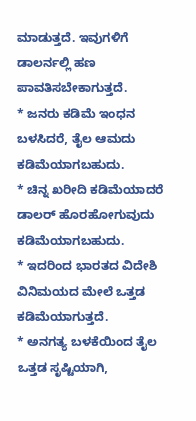ಮಾಡುತ್ತದೆ. ಇವುಗಳಿಗೆ ಡಾಲರ್ನಲ್ಲಿ ಹಣ ಪಾವತಿಸಬೇಕಾಗುತ್ತದೆ.
* ಜನರು ಕಡಿಮೆ ಇಂಧನ ಬಳಸಿದರೆ, ತೈಲ ಆಮದು ಕಡಿಮೆಯಾಗಬಹುದು.
* ಚಿನ್ನ ಖರೀದಿ ಕಡಿಮೆಯಾದರೆ ಡಾಲರ್ ಹೊರಹೋಗುವುದು ಕಡಿಮೆಯಾಗಬಹುದು.
* ಇದರಿಂದ ಭಾರತದ ವಿದೇಶಿ ವಿನಿಮಯದ ಮೇಲೆ ಒತ್ತಡ ಕಡಿಮೆಯಾಗುತ್ತದೆ.
* ಅನಗತ್ಯ ಬಳಕೆಯಿಂದ ತೈಲ ಒತ್ತಡ ಸೃಷ್ಟಿಯಾಗಿ,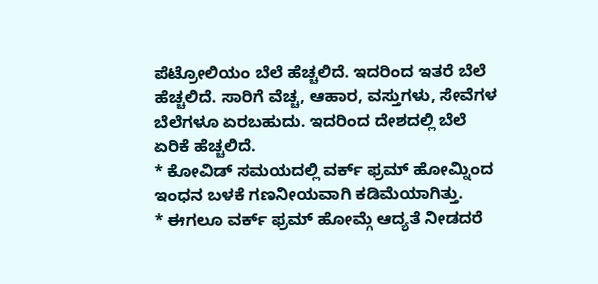ಪೆಟ್ರೋಲಿಯಂ ಬೆಲೆ ಹೆಚ್ಚಲಿದೆ. ಇದರಿಂದ ಇತರೆ ಬೆಲೆ ಹೆಚ್ಚಲಿದೆ. ಸಾರಿಗೆ ವೆಚ್ಚ, ಆಹಾರ, ವಸ್ತುಗಳು, ಸೇವೆಗಳ ಬೆಲೆಗಳೂ ಏರಬಹುದು. ಇದರಿಂದ ದೇಶದಲ್ಲಿ ಬೆಲೆ ಏರಿಕೆ ಹೆಚ್ಚಲಿದೆ.
* ಕೋವಿಡ್ ಸಮಯದಲ್ಲಿ ವರ್ಕ್ ಫ್ರಮ್ ಹೋಮ್ನಿಂದ ಇಂಧನ ಬಳಕೆ ಗಣನೀಯವಾಗಿ ಕಡಿಮೆಯಾಗಿತ್ತು.
* ಈಗಲೂ ವರ್ಕ್ ಫ್ರಮ್ ಹೋಮ್ಗೆ ಆದ್ಯತೆ ನೀಡದರೆ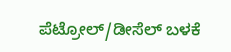ಪೆಟ್ರೋಲ್/ಡೀಸೆಲ್ ಬಳಕೆ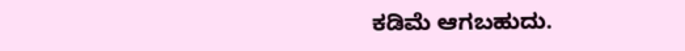ಕಡಿಮೆ ಆಗಬಹುದು.